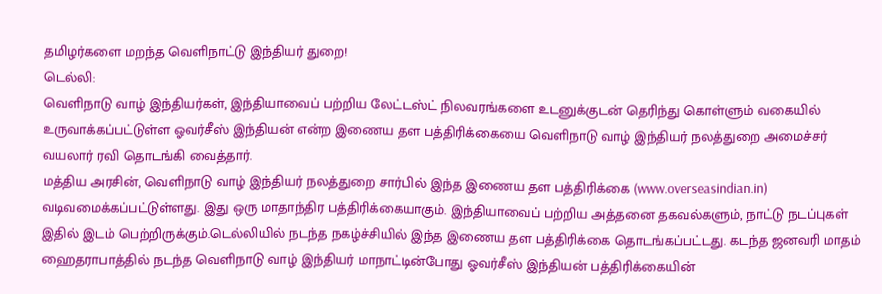தமிழர்களை மறந்த வெளிநாட்டு இந்தியர் துறை!
டெல்லி:
வெளிநாடு வாழ் இந்தியர்கள், இந்தியாவைப் பற்றிய லேட்டஸ்ட் நிலவரங்களை உடனுக்குடன் தெரிந்து கொள்ளும் வகையில் உருவாக்கப்பட்டுள்ள ஓவர்சீஸ் இந்தியன் என்ற இணைய தள பத்திரிக்கையை வெளிநாடு வாழ் இந்தியர் நலத்துறை அமைச்சர் வயலார் ரவி தொடங்கி வைத்தார்.
மத்திய அரசின், வெளிநாடு வாழ் இந்தியர் நலத்துறை சார்பில் இந்த இணைய தள பத்திரிக்கை (www.overseasindian.in) வடிவமைக்கப்பட்டுள்ளது. இது ஒரு மாதாந்திர பத்திரிக்கையாகும். இந்தியாவைப் பற்றிய அத்தனை தகவல்களும், நாட்டு நடப்புகள் இதில் இடம் பெற்றிருக்கும்.டெல்லியில் நடந்த நகழ்ச்சியில் இந்த இணைய தள பத்திரிக்கை தொடங்கப்பட்டது. கடந்த ஜனவரி மாதம் ஹைதராபாத்தில் நடந்த வெளிநாடு வாழ் இந்தியர் மாநாட்டின்போது ஓவர்சீஸ் இந்தியன் பத்திரிக்கையின்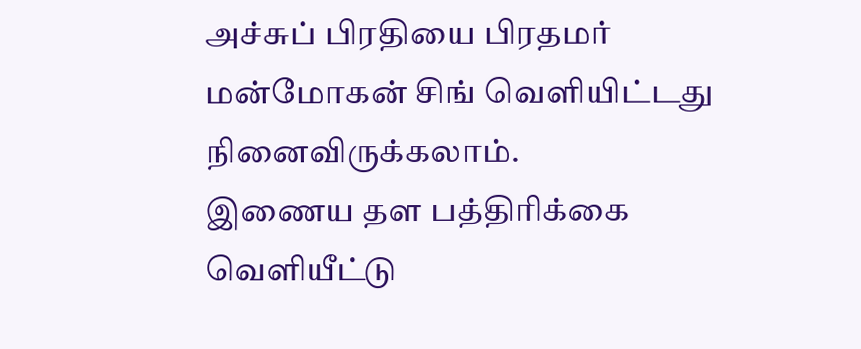அச்சுப் பிரதியை பிரதமர் மன்மோகன் சிங் வெளியிட்டது நினைவிருக்கலாம்.
இணைய தள பத்திரிக்கை வெளியீட்டு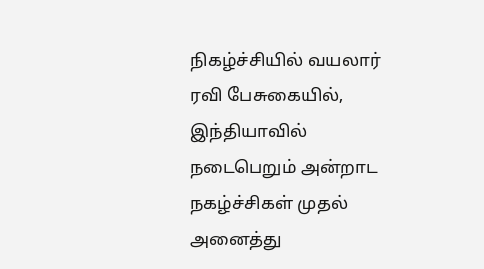நிகழ்ச்சியில் வயலார் ரவி பேசுகையில், இந்தியாவில் நடைபெறும் அன்றாட நகழ்ச்சிகள் முதல் அனைத்து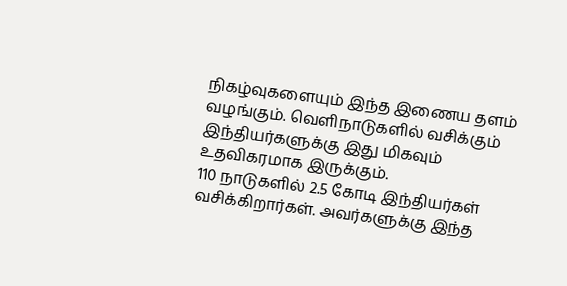நிகழ்வுகளையும் இந்த இணைய தளம் வழங்கும். வெளிநாடுகளில் வசிக்கும் இந்தியர்களுக்கு இது மிகவும் உதவிகரமாக இருக்கும்.
110 நாடுகளில் 2.5 கோடி இந்தியர்கள் வசிக்கிறார்கள். அவர்களுக்கு இந்த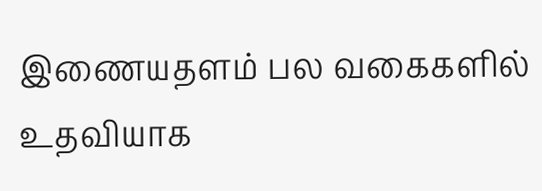இணையதளம் பல வகைகளில் உதவியாக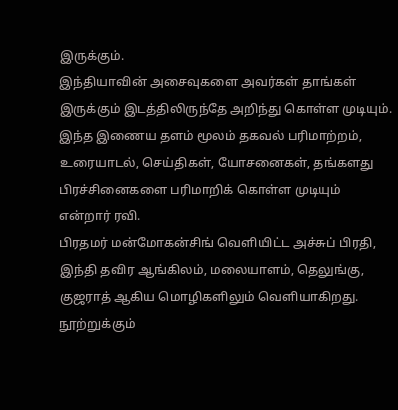இருக்கும்.
இந்தியாவின் அசைவுகளை அவர்கள் தாங்கள் இருக்கும் இடத்திலிருந்தே அறிந்து கொள்ள முடியும்.
இந்த இணைய தளம் மூலம் தகவல் பரிமாற்றம், உரையாடல், செய்திகள், யோசனைகள், தங்களது பிரச்சினைகளை பரிமாறிக் கொள்ள முடியும் என்றார் ரவி.
பிரதமர் மன்மோகன்சிங் வெளியிட்ட அச்சுப் பிரதி, இந்தி தவிர ஆங்கிலம், மலையாளம், தெலுங்கு, குஜராத் ஆகிய மொழிகளிலும் வெளியாகிறது.
நூற்றுக்கும்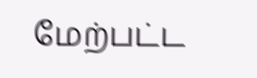மேற்பட்ட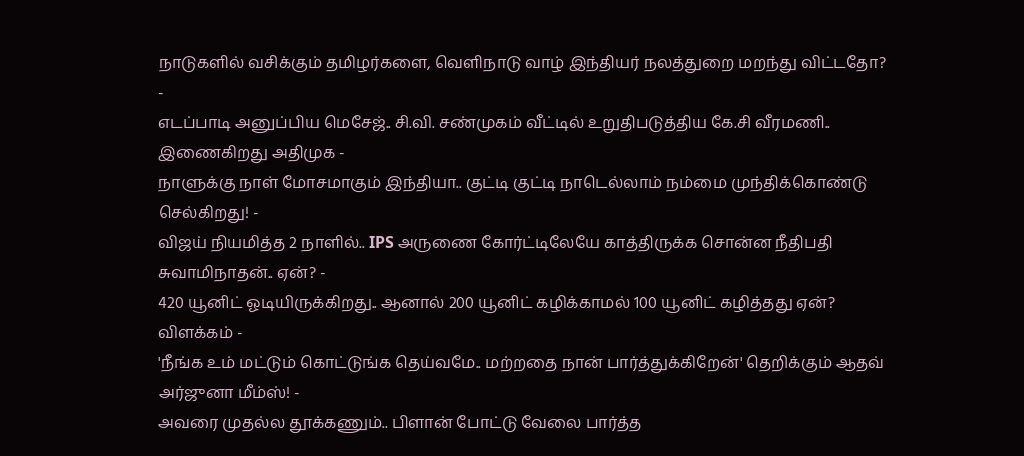நாடுகளில் வசிக்கும் தமிழர்களை, வெளிநாடு வாழ் இந்தியர் நலத்துறை மறந்து விட்டதோ?
-
எடப்பாடி அனுப்பிய மெசேஜ்.. சி.வி. சண்முகம் வீட்டில் உறுதிபடுத்திய கே.சி வீரமணி.. இணைகிறது அதிமுக -
நாளுக்கு நாள் மோசமாகும் இந்தியா.. குட்டி குட்டி நாடெல்லாம் நம்மை முந்திக்கொண்டு செல்கிறது! -
விஜய் நியமித்த 2 நாளில்.. IPS அருணை கோர்ட்டிலேயே காத்திருக்க சொன்ன நீதிபதி சுவாமிநாதன்.. ஏன்? -
420 யூனிட் ஓடியிருக்கிறது.. ஆனால் 200 யூனிட் கழிக்காமல் 100 யூனிட் கழித்தது ஏன்? விளக்கம் -
'நீங்க உம் மட்டும் கொட்டுங்க தெய்வமே.. மற்றதை நான் பார்த்துக்கிறேன்' தெறிக்கும் ஆதவ் அர்ஜுனா மீம்ஸ்! -
அவரை முதல்ல தூக்கணும்.. பிளான் போட்டு வேலை பார்த்த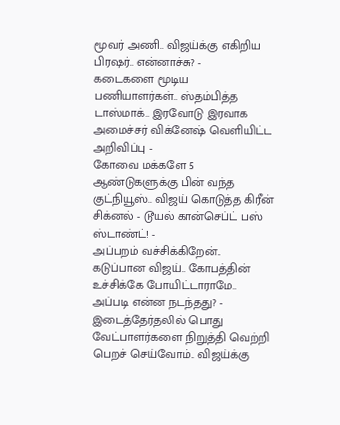மூவர் அணி.. விஜய்க்கு எகிறிய பிரஷர்.. என்னாச்சு? -
கடைகளை மூடிய பணியாளர்கள்.. ஸ்தம்பித்த டாஸ்மாக்.. இரவோடு இரவாக அமைச்சர் விக்னேஷ் வெளியிட்ட அறிவிப்பு -
கோவை மக்களே 5 ஆண்டுகளுக்கு பின் வந்த குட்நியூஸ்.. விஜய் கொடுத்த கிரீன் சிக்னல் - டூயல் கான்செப்ட் பஸ் ஸ்டாண்ட்! -
அப்பறம் வச்சிக்கிறேன்.. கடுப்பான விஜய்.. கோபத்தின் உச்சிக்கே போயிட்டாராமே.. அப்படி என்ன நடந்தது? -
இடைத்தேர்தலில் பொது வேட்பாளர்களை நிறுத்தி வெற்றி பெறச் செய்வோம்.. விஜய்க்கு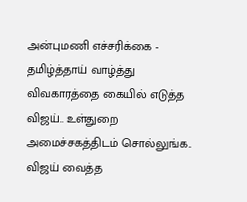அன்புமணி எச்சரிக்கை -
தமிழ்த்தாய் வாழ்த்து விவகாரத்தை கையில் எடுத்த விஜய்.. உள்துறை அமைச்சகத்திடம் சொல்லுங்க.. விஜய் வைத்த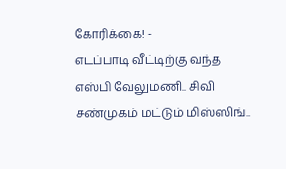கோரிக்கை! -
எடப்பாடி வீட்டிற்கு வந்த எஸ்பி வேலுமணி.. சிவி சண்முகம் மட்டும் மிஸ்ஸிங்..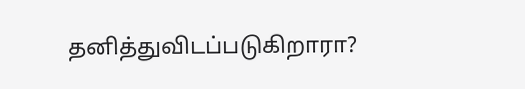தனித்துவிடப்படுகிறாரா?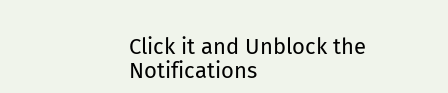Click it and Unblock the Notifications